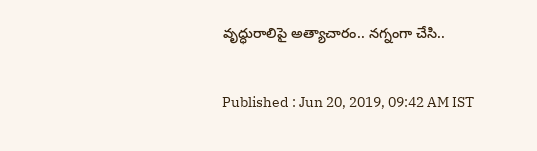వృద్ధురాలిపై అత్యాచారం.. నగ్నంగా చేసి..

Published : Jun 20, 2019, 09:42 AM IST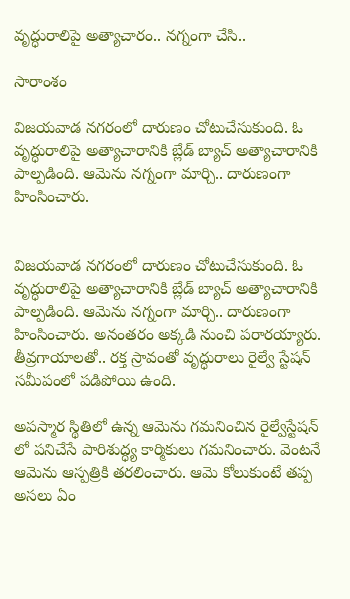వృద్ధురాలిపై అత్యాచారం.. నగ్నంగా చేసి..

సారాంశం

విజయవాడ నగరంలో దారుణం చోటుచేసుకుంది. ఓ వృద్ధురాలిపై అత్యాచారానికి బ్లేడ్ బ్యాచ్ అత్యాచారానికి పాల్పడింది. ఆమెను నగ్నంగా మార్చి.. దారుణంగా హింసించారు.


విజయవాడ నగరంలో దారుణం చోటుచేసుకుంది. ఓ వృద్ధురాలిపై అత్యాచారానికి బ్లేడ్ బ్యాచ్ అత్యాచారానికి పాల్పడింది. ఆమెను నగ్నంగా మార్చి.. దారుణంగా హింసించారు. అనంతరం అక్కడి నుంచి పరారయ్యారు. తీవ్రగాయాలతో.. రక్త స్రావంతో వృద్ధురాలు రైల్వే స్టేషన్ సమీపంలో పడిపోయి ఉంది.

అపస్మార స్థితిలో ఉన్న ఆమెను గమనించిన రైల్వేస్టేషన్ లో పనిచేసే పారిశుద్ధ్య కార్మికులు గమనించారు. వెంటనే ఆమెను ఆస్పత్రికి తరలించారు. ఆమె కోలుకుంటే తప్ప అసలు ఏం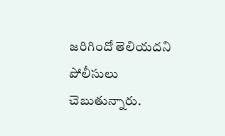జరిగిందో తెలియదని పోలీసులు చెబుతున్నారు.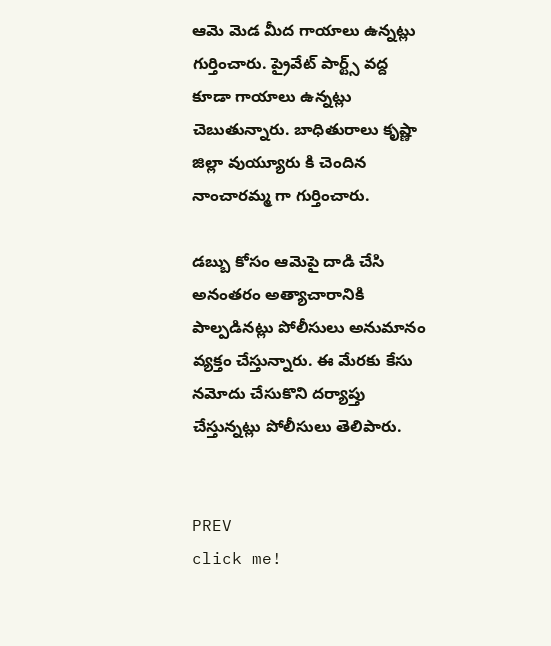ఆమె మెడ మీద గాయాలు ఉన్నట్లు గుర్తించారు. ప్రైవేట్ పార్ట్స్ వద్ద కూడా గాయాలు ఉన్నట్లు  చెబుతున్నారు. బాధితురాలు కృష్ణా జిల్లా వుయ్యూరు కి చెందిన నాంచారమ్మ గా గుర్తించారు.

డబ్బు కోసం ఆమెపై దాడి చేసి అనంతరం అత్యాచారానికి పాల్పడినట్లు పోలీసులు అనుమానం వ్యక్తం చేస్తున్నారు. ఈ మేరకు కేసు నమోదు చేసుకొని దర్యాప్తు చేస్తున్నట్లు పోలీసులు తెలిపారు.


PREV
click me!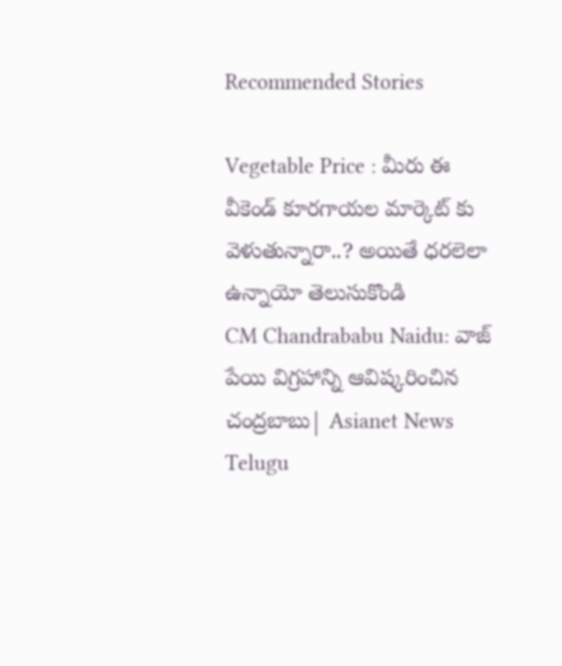Recommended Stories

Vegetable Price : మీరు ఈ వీకెండ్ కూరగాయల మార్కెట్ కు వెళుతున్నారా..? అయితే ధరలెలా ఉన్నాయో తెలుసుకొండి
CM Chandrababu Naidu: వాజ్ పేయి విగ్రహాన్ని ఆవిష్కరించిన చంద్రబాబు| Asianet News Telugu